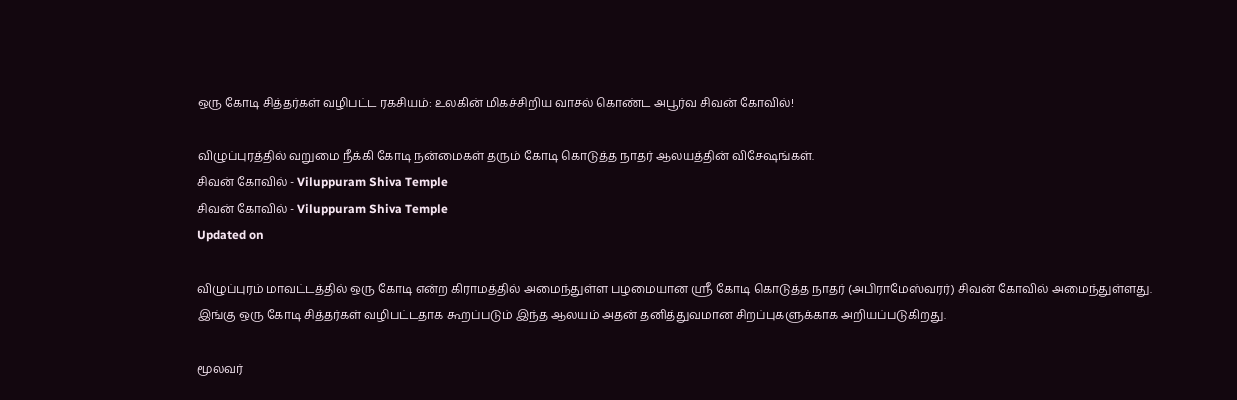ஒரு கோடி சித்தர்கள் வழிபட்ட ரகசியம்: உலகின் மிகச்சிறிய வாசல் கொண்ட அபூர்வ சிவன் கோவில்!

விழுப்புரத்தில் வறுமை நீக்கி கோடி நன்மைகள் தரும் கோடி கொடுத்த நாதர் ஆலயத்தின் விசேஷங்கள்.
சிவன் கோவில் - Viluppuram Shiva Temple
சிவன் கோவில் - Viluppuram Shiva Temple
Updated on

விழுப்புரம் மாவட்டத்தில் ஒரு கோடி என்ற கிராமத்தில் அமைந்துள்ள பழமையான ஸ்ரீ கோடி கொடுத்த நாதர் (அபிராமேஸ்வரர்) சிவன் கோவில் அமைந்துள்ளது. இங்கு ஒரு கோடி சித்தர்கள் வழிபட்டதாக கூறப்படும் இந்த ஆலயம் அதன் தனித்துவமான சிறப்புகளுக்காக அறியப்படுகிறது.

மூலவர்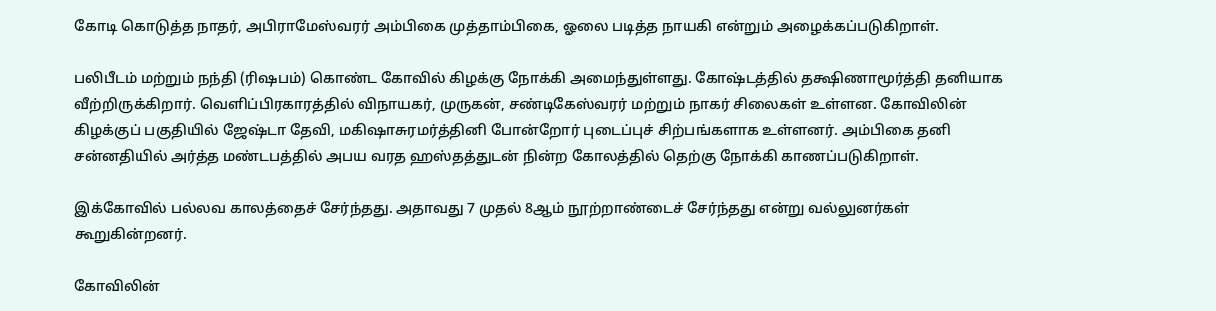கோடி கொடுத்த நாதர், அபிராமேஸ்வரர் அம்பிகை முத்தாம்பிகை, ஓலை படித்த நாயகி என்றும் அழைக்கப்படுகிறாள்.

பலிபீடம் மற்றும் நந்தி (ரிஷபம்) கொண்ட கோவில் கிழக்கு நோக்கி அமைந்துள்ளது. கோஷ்டத்தில் தக்ஷிணாமூர்த்தி தனியாக வீற்றிருக்கிறார். வெளிப்பிரகாரத்தில் விநாயகர், முருகன், சண்டிகேஸ்வரர் மற்றும் நாகர் சிலைகள் உள்ளன. கோவிலின் கிழக்குப் பகுதியில் ஜேஷ்டா தேவி, மகிஷாசுரமர்த்தினி போன்றோர் புடைப்புச் சிற்பங்களாக உள்ளனர். அம்பிகை தனி சன்னதியில் அர்த்த மண்டபத்தில் அபய வரத ஹஸ்தத்துடன் நின்ற கோலத்தில் தெற்கு நோக்கி காணப்படுகிறாள்.

இக்கோவில் பல்லவ காலத்தைச் சேர்ந்தது. அதாவது 7 முதல் 8ஆம் நூற்றாண்டைச் சேர்ந்தது என்று வல்லுனர்கள் கூறுகின்றனர்.

கோவிலின்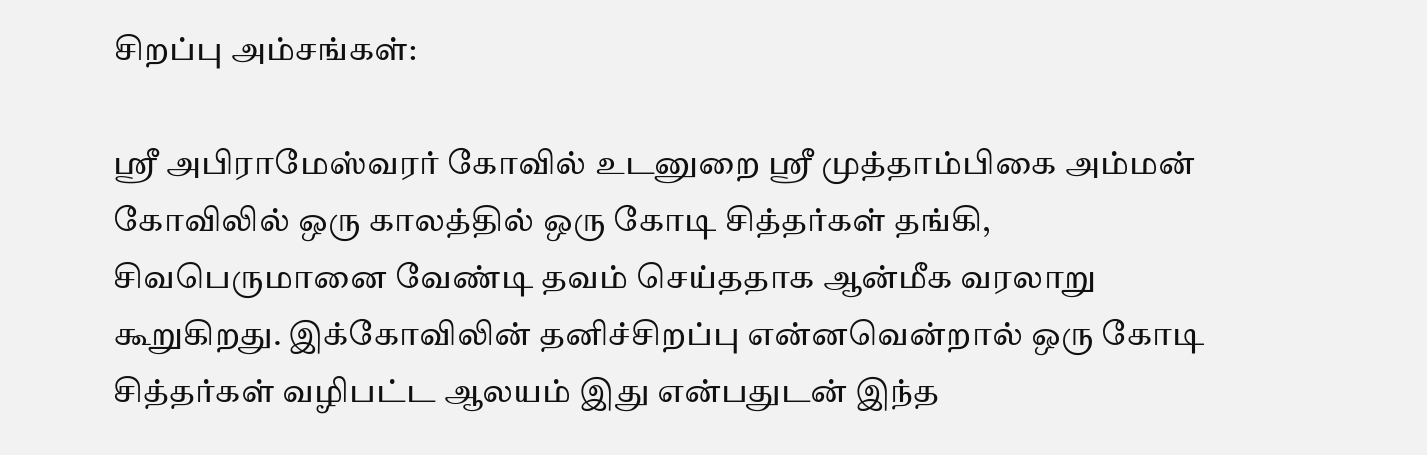சிறப்பு அம்சங்கள்:

ஸ்ரீ அபிராமேஸ்வரர் கோவில் உடனுறை ஸ்ரீ முத்தாம்பிகை அம்மன் கோவிலில் ஒரு காலத்தில் ஒரு கோடி சித்தர்கள் தங்கி, சிவபெருமானை வேண்டி தவம் செய்ததாக ஆன்மீக வரலாறு கூறுகிறது. இக்கோவிலின் தனிச்சிறப்பு என்னவென்றால் ஒரு கோடி சித்தர்கள் வழிபட்ட ஆலயம் இது என்பதுடன் இந்த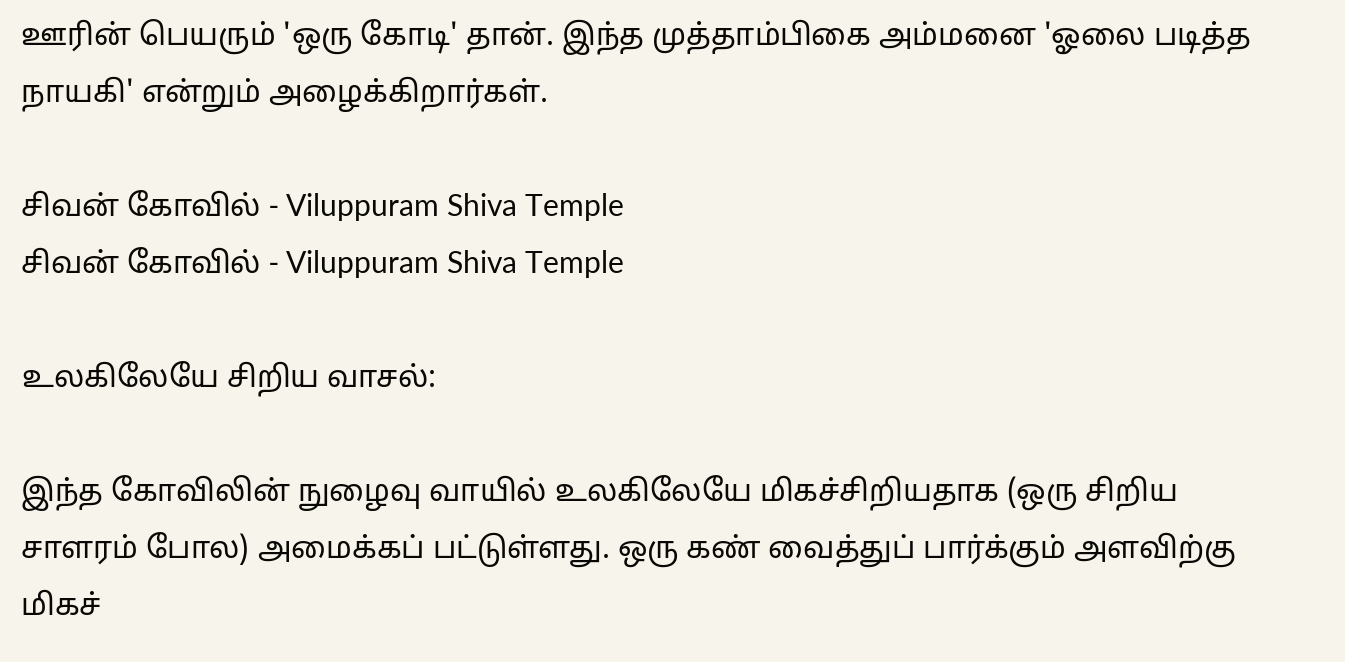ஊரின் பெயரும் 'ஒரு கோடி' தான். இந்த முத்தாம்பிகை அம்மனை 'ஓலை படித்த நாயகி' என்றும் அழைக்கிறார்கள்.

சிவன் கோவில் - Viluppuram Shiva Temple
சிவன் கோவில் - Viluppuram Shiva Temple

உலகிலேயே சிறிய வாசல்:

இந்த கோவிலின் நுழைவு வாயில் உலகிலேயே மிகச்சிறியதாக (ஒரு சிறிய சாளரம் போல) அமைக்கப் பட்டுள்ளது. ஒரு கண் வைத்துப் பார்க்கும் அளவிற்கு மிகச்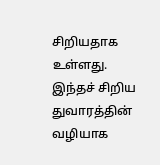சிறியதாக உள்ளது. இந்தச் சிறிய துவாரத்தின் வழியாக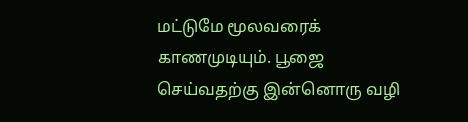மட்டுமே மூலவரைக் காணமுடியும். பூஜை செய்வதற்கு இன்னொரு வழி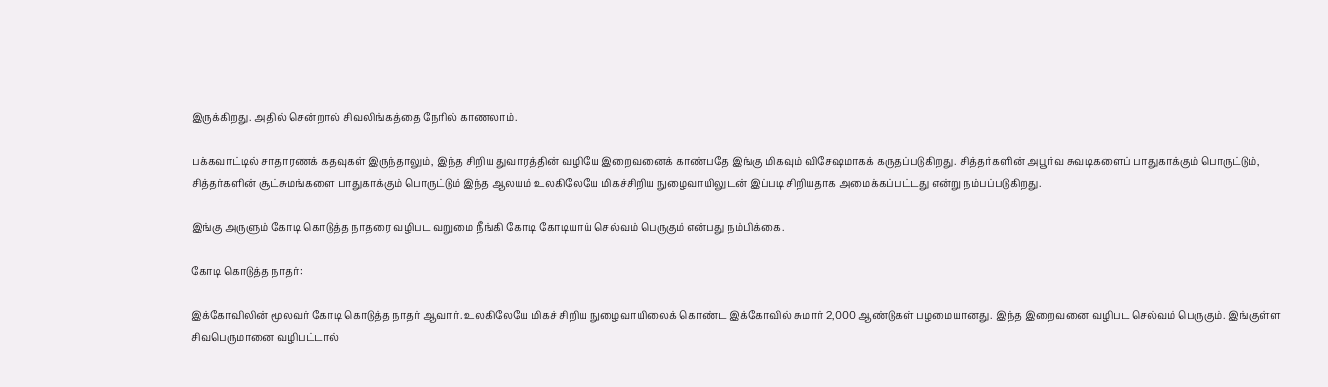இருக்கிறது. அதில் சென்றால் சிவலிங்கத்தை நேரில் காணலாம்.

பக்கவாட்டில் சாதாரணக் கதவுகள் இருந்தாலும், இந்த சிறிய துவாரத்தின் வழியே இறைவனைக் காண்பதே இங்கு மிகவும் விசேஷமாகக் கருதப்படுகிறது. சித்தர்களின் அபூர்வ சுவடிகளைப் பாதுகாக்கும் பொருட்டும், சித்தர்களின் சூட்சுமங்களை பாதுகாக்கும் பொருட்டும் இந்த ஆலயம் உலகிலேயே மிகச்சிறிய நுழைவாயிலுடன் இப்படி சிறியதாக அமைக்கப்பட்டது என்று நம்பப்படுகிறது.

இங்கு அருளும் கோடி கொடுத்த நாதரை வழிபட வறுமை நீங்கி கோடி கோடியாய் செல்வம் பெருகும் என்பது நம்பிக்கை.

கோடி கொடுத்த நாதர்:

இக்கோவிலின் மூலவர் கோடி கொடுத்த நாதர் ஆவார். உலகிலேயே மிகச் சிறிய நுழைவாயிலைக் கொண்ட இக்கோவில் சுமார் 2,000 ஆண்டுகள் பழமையானது. இந்த இறைவனை வழிபட செல்வம் பெருகும். இங்குள்ள சிவபெருமானை வழிபட்டால்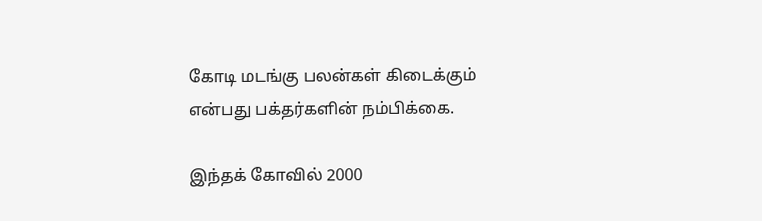கோடி மடங்கு பலன்கள் கிடைக்கும் என்பது பக்தர்களின் நம்பிக்கை.

இந்தக் கோவில் 2000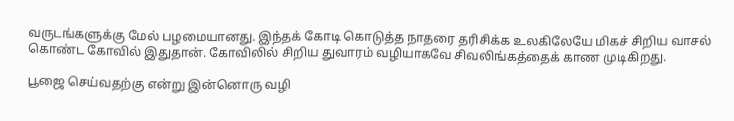வருடங்களுக்கு மேல் பழமையானது. இந்தக் கோடி கொடுத்த நாதரை தரிசிக்க உலகிலேயே மிகச் சிறிய வாசல் கொண்ட கோவில் இதுதான். கோவிலில் சிறிய துவாரம் வழியாகவே சிவலிங்கத்தைக் காண முடிகிறது.

பூஜை செய்வதற்கு என்று இன்னொரு வழி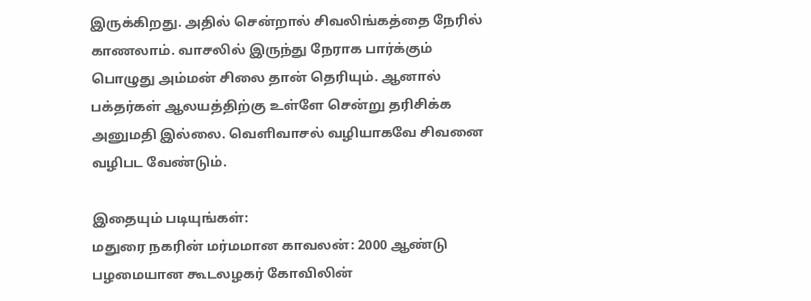இருக்கிறது. அதில் சென்றால் சிவலிங்கத்தை நேரில் காணலாம். வாசலில் இருந்து நேராக பார்க்கும் பொழுது அம்மன் சிலை தான் தெரியும். ஆனால் பக்தர்கள் ஆலயத்திற்கு உள்ளே சென்று தரிசிக்க அனுமதி இல்லை. வெளிவாசல் வழியாகவே சிவனை வழிபட வேண்டும்.

இதையும் படியுங்கள்:
மதுரை நகரின் மர்மமான காவலன்: 2000 ஆண்டு பழமையான கூடலழகர் கோவிலின்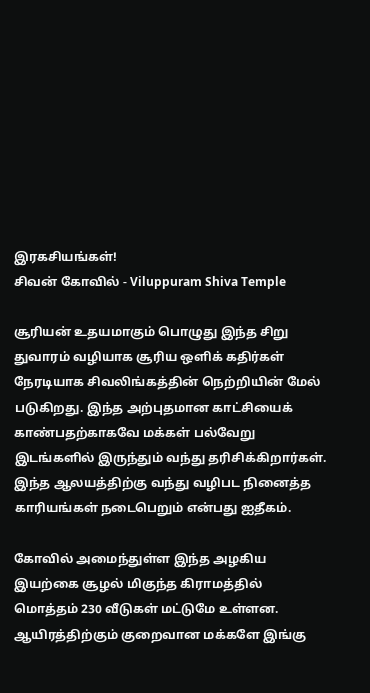இரகசியங்கள்!
சிவன் கோவில் - Viluppuram Shiva Temple

சூரியன் உதயமாகும் பொழுது இந்த சிறு துவாரம் வழியாக சூரிய ஒளிக் கதிர்கள் நேரடியாக சிவலிங்கத்தின் நெற்றியின் மேல் படுகிறது. இந்த அற்புதமான காட்சியைக் காண்பதற்காகவே மக்கள் பல்வேறு இடங்களில் இருந்தும் வந்து தரிசிக்கிறார்கள். இந்த ஆலயத்திற்கு வந்து வழிபட நினைத்த காரியங்கள் நடைபெறும் என்பது ஐதீகம்.

கோவில் அமைந்துள்ள இந்த அழகிய இயற்கை சூழல் மிகுந்த கிராமத்தில் மொத்தம் 230 வீடுகள் மட்டுமே உள்ளன. ஆயிரத்திற்கும் குறைவான மக்களே இங்கு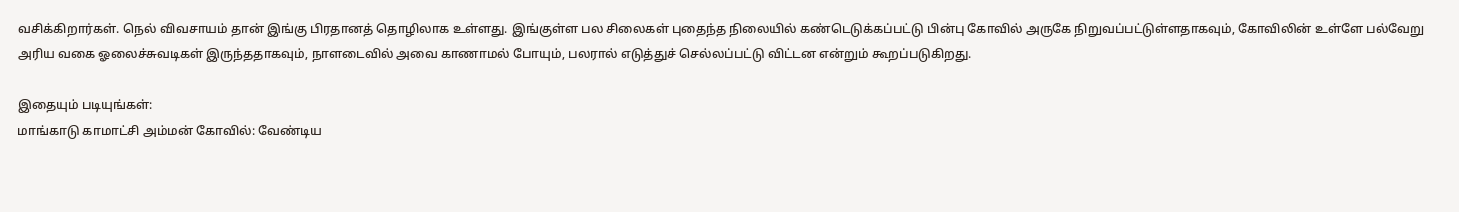வசிக்கிறார்கள். நெல் விவசாயம் தான் இங்கு பிரதானத் தொழிலாக உள்ளது. இங்குள்ள பல சிலைகள் புதைந்த நிலையில் கண்டெடுக்கப்பட்டு பின்பு கோவில் அருகே நிறுவப்பட்டுள்ளதாகவும், கோவிலின் உள்ளே பல்வேறு அரிய வகை ஓலைச்சுவடிகள் இருந்ததாகவும், நாளடைவில் அவை காணாமல் போயும், பலரால் எடுத்துச் செல்லப்பட்டு விட்டன என்றும் கூறப்படுகிறது.

இதையும் படியுங்கள்:
மாங்காடு காமாட்சி அம்மன் கோவில்: வேண்டிய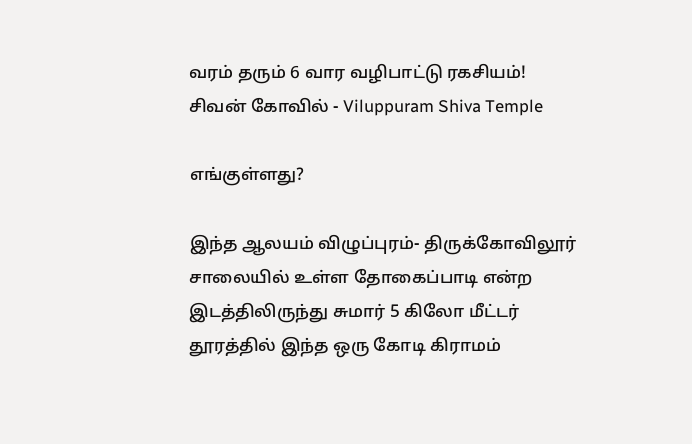வரம் தரும் 6 வார வழிபாட்டு ரகசியம்!
சிவன் கோவில் - Viluppuram Shiva Temple

எங்குள்ளது?

இந்த ஆலயம் விழுப்புரம்- திருக்கோவிலூர் சாலையில் உள்ள தோகைப்பாடி என்ற இடத்திலிருந்து சுமார் 5 கிலோ மீட்டர் தூரத்தில் இந்த ஒரு கோடி கிராமம்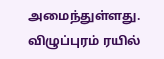அமைந்துள்ளது. விழுப்புரம் ரயில்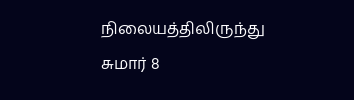நிலையத்திலிருந்து சுமார் 8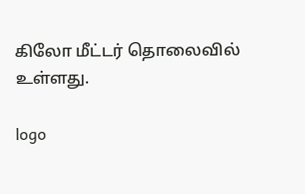கிலோ மீட்டர் தொலைவில் உள்ளது.

logo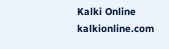Kalki Online
kalkionline.com